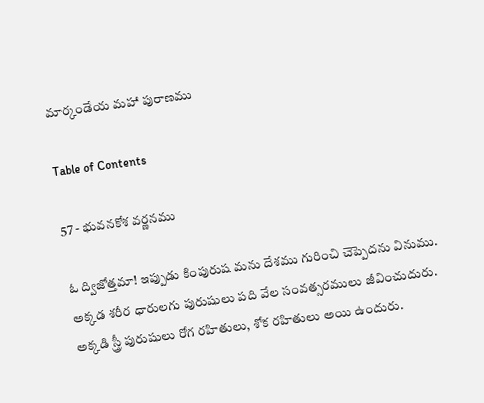మార్కండేయ మహా పురాణము

Table of Contents

57 - భువనకోశ వర్ణనము

ఓ ద్విజోత్తమా! ఇప్పుడు కింపురుష మను దేశము గురించి చెప్పెదను వినుము. అక్కడ శరీర ధారులగు పురుషులు పది వేల సంవత్సరములు జీవించుదురు. అక్కడి స్త్రీ పురుషులు రోగ రహితులు, శోక రహితులు అయి ఉందురు.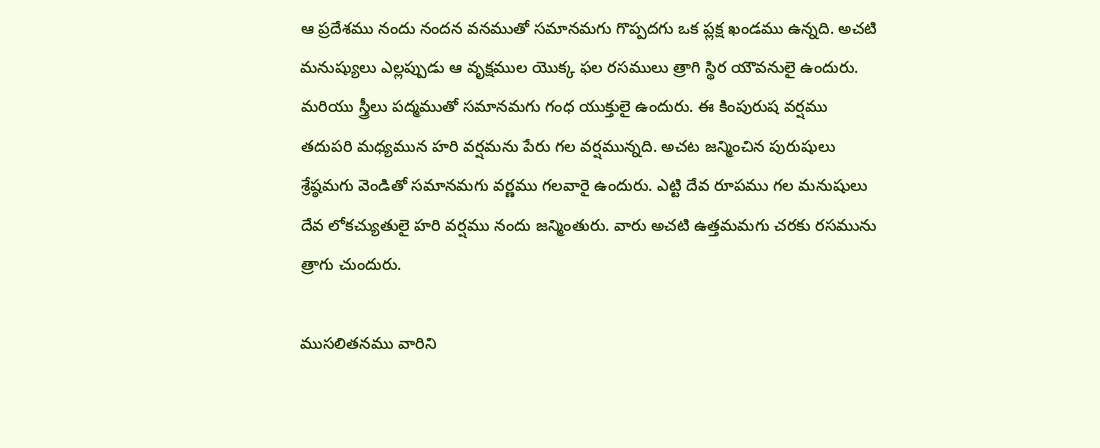ఆ ప్రదేశము నందు నందన వనముతో సమానమగు గొప్పదగు ఒక ప్లక్ష ఖండము ఉన్నది. అచటి మనుష్యులు ఎల్లప్పుడు ఆ వృక్షముల యొక్క ఫల రసములు త్రాగి స్థిర యౌవనులై ఉందురు. మరియు స్త్రీలు పద్మముతో సమానమగు గంధ యుక్తులై ఉందురు. ఈ కింపురుష వర్షము తదుపరి మధ్యమున హరి వర్షమను పేరు గల వర్షమున్నది. అచట జన్మించిన పురుషులు శ్రేష్ఠమగు వెండితో సమానమగు వర్ణము గలవారై ఉందురు. ఎట్టి దేవ రూపము గల మనుషులు దేవ లోకచ్యుతులై హరి వర్షము నందు జన్మింతురు. వారు అచటి ఉత్తమమగు చరకు రసమును త్రాగు చుందురు.

ముసలితనము వారిని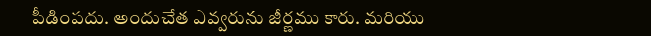పీడింపదు. అందుచేత ఎవ్వరును జీర్ణము కారు. మరియు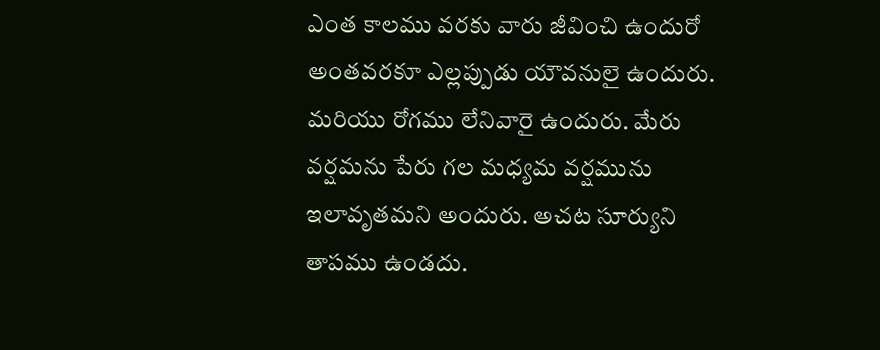ఎంత కాలము వరకు వారు జీవించి ఉందురో అంతవరకూ ఎల్లప్పుడు యౌవనులై ఉందురు. మరియు రోగము లేనివారై ఉందురు. మేరు వర్షమను పేరు గల మధ్యమ వర్షమును ఇలావృతమని అందురు. అచట సూర్యుని తాపము ఉండదు.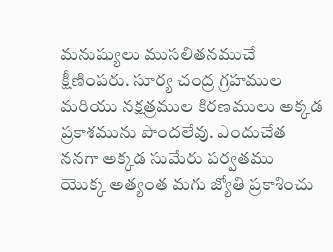మనుష్యులు ముసలితనముచే క్షీణింపరు. సూర్య చంద్ర గ్రహముల మరియు నక్షత్రముల కిరణములు అక్కడ ప్రకాశమును పొందలేవు. ఎందుచేత ననగా అక్కడ సుమేరు పర్వతము యొక్క అత్యంత మగు జ్యోతి ప్రకాశించు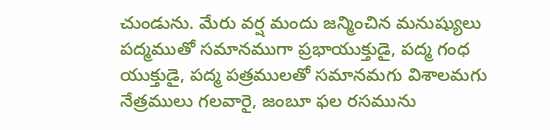చుండును. మేరు వర్ష మందు జన్మించిన మనుష్యులు పద్మముతో సమానముగా ప్రభాయుక్తుడై, పద్మ గంధ యుక్తుడై, పద్మ పత్రములతో సమానమగు విశాలమగు నేత్రములు గలవారై, జంబూ ఫల రసమును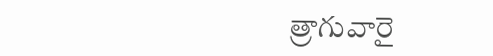త్రాగువారై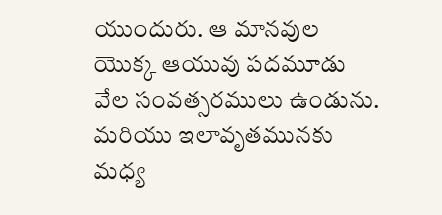యుందురు. ఆ మానవుల యొక్క ఆయువు పదమూడు వేల సంవత్సరములు ఉండును. మరియు ఇలావృతమునకు మధ్య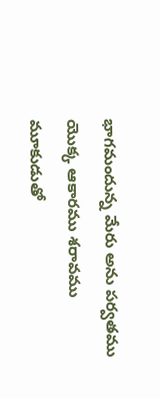భాగమందున్న మేరు అను పర్వతము యొక్క ఆకారము శరావము మూకుడుతో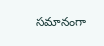సమానంగా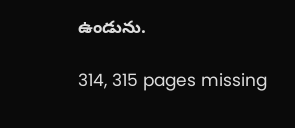ఉండును.

314, 315 pages missing